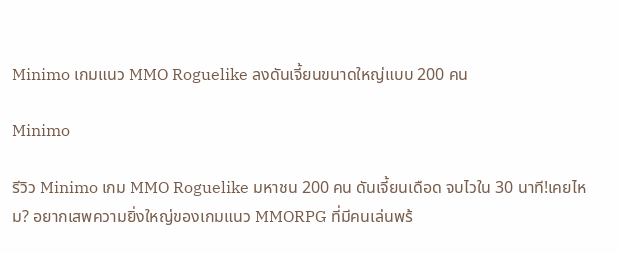Minimo เกมแนว MMO Roguelike ลงดันเจี้ยนขนาดใหญ่แบบ 200 คน

Minimo

รีวิว Minimo เกม MMO Roguelike มหาชน 200 คน ดันเจี้ยนเดือด จบไวใน 30 นาที!เคยไหม? อยากเสพความยิ่งใหญ่ของเกมแนว MMORPG ที่มีคนเล่นพร้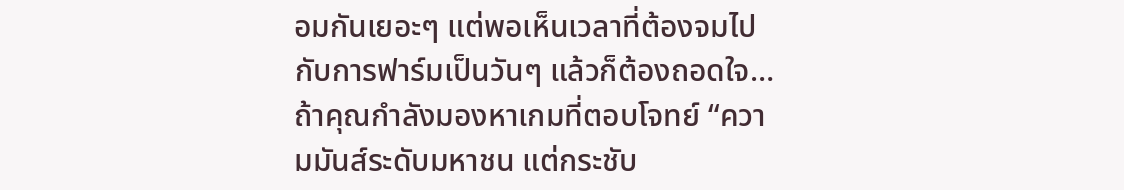อมกันเยอะๆ แต่พอเห็นเวลาที่ต้องจมไปกับการฟาร์มเป็นวันๆ แล้วก็ต้องถอดใจ… ถ้าคุณกำลังมองหาเกมที่ตอบโจทย์ “ความมันส์ระดับมหาชน แต่กระชับ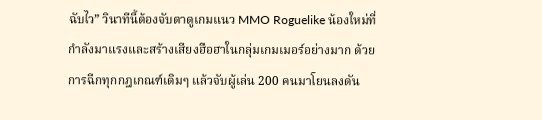ฉับไว” วินาทีนี้ต้องจับตาดูเกมแนว MMO Roguelike น้องใหม่ที่กำลังมาแรงและสร้างเสียงฮือฮาในกลุ่มเกมเมอร์อย่างมาก ด้วยการฉีกทุกกฎเกณฑ์เดิมๆ แล้วจับผู้เล่น 200 คนมาโยนลงดัน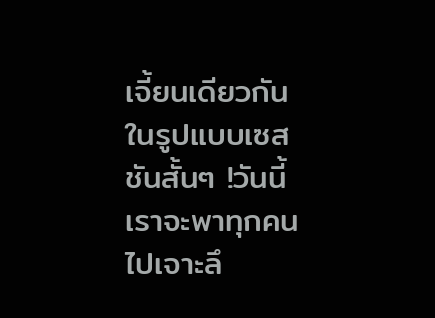เจี้ยนเดียวกันในรูปแบบเซสชันสั้นๆ !วันนี้เราจะพาทุกคนไปเจาะลึ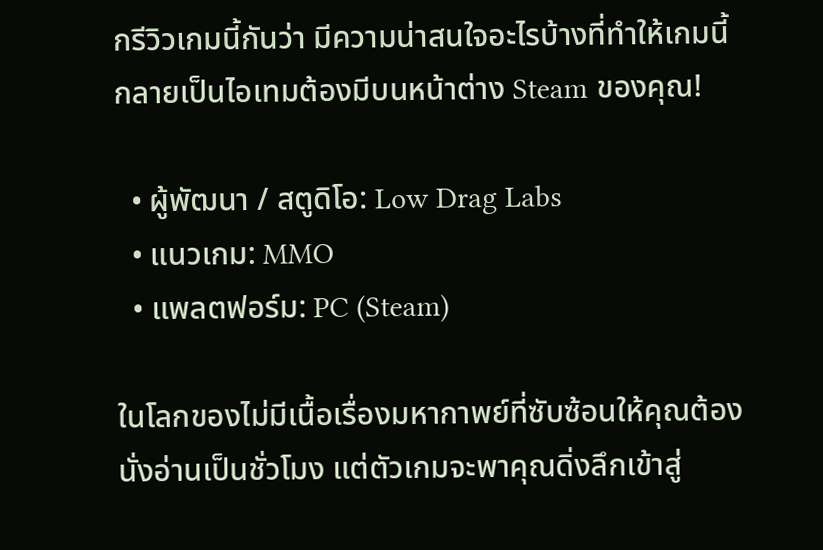กรีวิวเกมนี้กันว่า มีความน่าสนใจอะไรบ้างที่ทำให้เกมนี้กลายเป็นไอเทมต้องมีบนหน้าต่าง Steam ของคุณ!

  • ผู้พัฒนา / สตูดิโอ: Low Drag Labs
  • แนวเกม: MMO
  • แพลตฟอร์ม: PC (Steam)

ในโลกของไม่มีเนื้อเรื่องมหากาพย์ที่ซับซ้อนให้คุณต้องนั่งอ่านเป็นชั่วโมง แต่ตัวเกมจะพาคุณดิ่งลึกเข้าสู่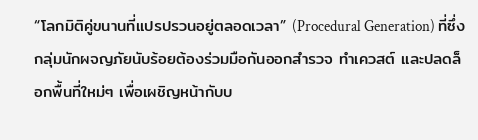“โลกมิติคู่ขนานที่แปรปรวนอยู่ตลอดเวลา” (Procedural Generation) ที่ซึ่งกลุ่มนักผจญภัยนับร้อยต้องร่วมมือกันออกสำรวจ ทำเควสต์ และปลดล็อกพื้นที่ใหม่ๆ เพื่อเผชิญหน้ากับบ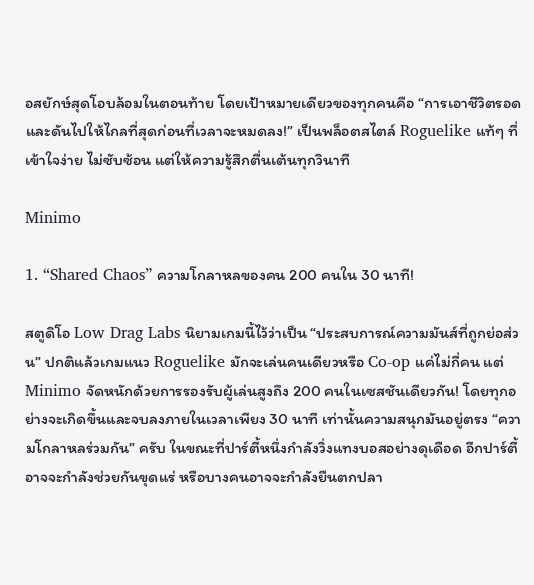อสยักษ์สุดโอบล้อมในตอนท้าย โดยเป้าหมายเดียวของทุกคนคือ “การเอาชีวิตรอดและดันไปให้ไกลที่สุดก่อนที่เวลาจะหมดลง!” เป็นพล็อตสไตล์ Roguelike แท้ๆ ที่เข้าใจง่าย ไม่ซับซ้อน แต่ให้ความรู้สึกตื่นเต้นทุกวินาที

Minimo

1. “Shared Chaos” ความโกลาหลของคน 200 คนใน 30 นาที!

สตูดิโอ Low Drag Labs นิยามเกมนี้ไว้ว่าเป็น “ประสบการณ์ความมันส์ที่ถูกย่อส่วน” ปกติแล้วเกมแนว Roguelike มักจะเล่นคนเดียวหรือ Co-op แค่ไม่กี่คน แต่ Minimo จัดหนักด้วยการรองรับผู้เล่นสูงถึง 200 คนในเซสชันเดียวกัน! โดยทุกอย่างจะเกิดขึ้นและจบลงภายในเวลาเพียง 30 นาที เท่านั้นความสนุกมันอยู่ตรง “ความโกลาหลร่วมกัน” ครับ ในขณะที่ปาร์ตี้หนึ่งกำลังวิ่งแทงบอสอย่างดุเดือด อีกปาร์ตี้อาจจะกำลังช่วยกันขุดแร่ หรือบางคนอาจจะกำลังยืนตกปลา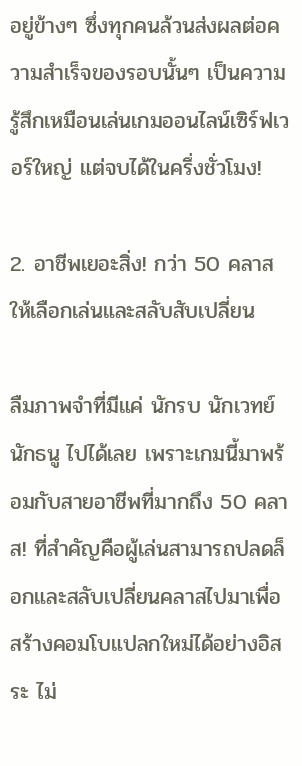อยู่ข้างๆ ซึ่งทุกคนล้วนส่งผลต่อความสำเร็จของรอบนั้นๆ เป็นความรู้สึกเหมือนเล่นเกมออนไลน์เซิร์ฟเวอร์ใหญ่ แต่จบได้ในครึ่งชั่วโมง!

2. อาชีพเยอะสิ่ง! กว่า 50 คลาสให้เลือกเล่นและสลับสับเปลี่ยน

ลืมภาพจำที่มีแค่ นักรบ นักเวทย์ นักธนู ไปได้เลย เพราะเกมนี้มาพร้อมกับสายอาชีพที่มากถึง 50 คลาส! ที่สำคัญคือผู้เล่นสามารถปลดล็อกและสลับเปลี่ยนคลาสไปมาเพื่อสร้างคอมโบแปลกใหม่ได้อย่างอิสระ ไม่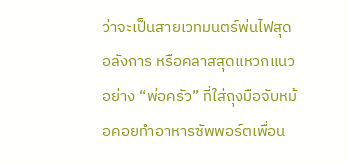ว่าจะเป็นสายเวทมนตร์พ่นไฟสุดอลังการ หรือคลาสสุดแหวกแนวอย่าง “พ่อครัว” ที่ใส่ถุงมือจับหม้อคอยทำอาหารซัพพอร์ตเพื่อน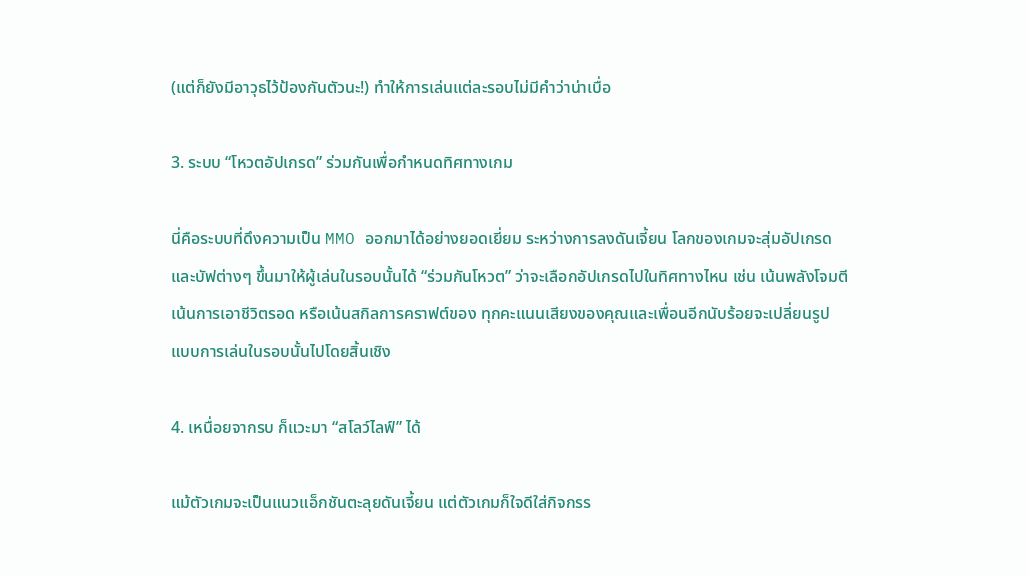(แต่ก็ยังมีอาวุธไว้ป้องกันตัวนะ!) ทำให้การเล่นแต่ละรอบไม่มีคำว่าน่าเบื่อ

3. ระบบ “โหวตอัปเกรด” ร่วมกันเพื่อกำหนดทิศทางเกม

นี่คือระบบที่ดึงความเป็น MMO ออกมาได้อย่างยอดเยี่ยม ระหว่างการลงดันเจี้ยน โลกของเกมจะสุ่มอัปเกรดและบัฟต่างๆ ขึ้นมาให้ผู้เล่นในรอบนั้นได้ “ร่วมกันโหวต” ว่าจะเลือกอัปเกรดไปในทิศทางไหน เช่น เน้นพลังโจมตี เน้นการเอาชีวิตรอด หรือเน้นสกิลการคราฟต์ของ ทุกคะแนนเสียงของคุณและเพื่อนอีกนับร้อยจะเปลี่ยนรูปแบบการเล่นในรอบนั้นไปโดยสิ้นเชิง

4. เหนื่อยจากรบ ก็แวะมา “สโลว์ไลฟ์” ได้

แม้ตัวเกมจะเป็นแนวแอ็กชันตะลุยดันเจี้ยน แต่ตัวเกมก็ใจดีใส่กิจกรร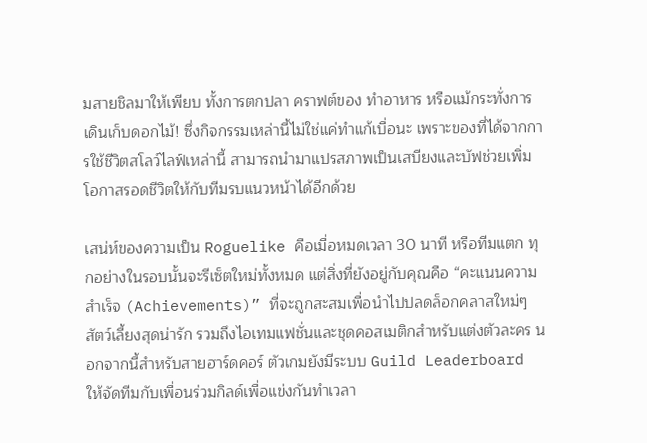มสายชิลมาให้เพียบ ทั้งการตกปลา คราฟต์ของ ทำอาหาร หรือแม้กระทั่งการเดินเก็บดอกไม้! ซึ่งกิจกรรมเหล่านี้ไม่ใช่แค่ทำแก้เบื่อนะ เพราะของที่ได้จากการใช้ชีวิตสโลว์ไลฟ์เหล่านี้ สามารถนำมาแปรสภาพเป็นเสบียงและบัฟช่วยเพิ่มโอกาสรอดชีวิตให้กับทีมรบแนวหน้าได้อีกด้วย

เสน่ห์ของความเป็น Roguelike คือเมื่อหมดเวลา 30 นาที หรือทีมแตก ทุกอย่างในรอบนั้นจะรีเซ็ตใหม่ทั้งหมด แต่สิ่งที่ยังอยู่กับคุณคือ “คะแนนความสำเร็จ (Achievements)” ที่จะถูกสะสมเพื่อนำไปปลดล็อกคลาสใหม่ๆ สัตว์เลี้ยงสุดน่ารัก รวมถึงไอเทมแฟชั่นและชุดคอสเมติกสำหรับแต่งตัวละคร นอกจากนี้สำหรับสายฮาร์ดคอร์ ตัวเกมยังมีระบบ Guild Leaderboard ให้จัดทีมกับเพื่อนร่วมกิลด์เพื่อแข่งกันทำเวลา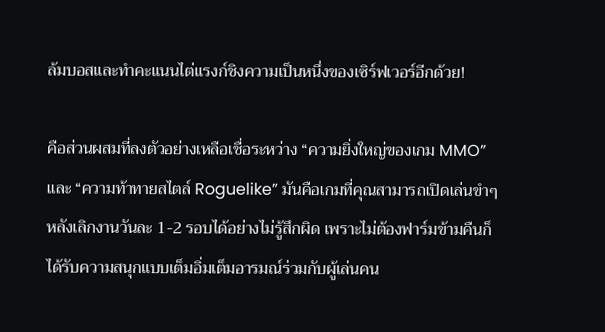ล้มบอสและทำคะแนนไต่แรงก์ชิงความเป็นหนึ่งของเซิร์ฟเวอร์อีกด้วย!

คือส่วนผสมที่ลงตัวอย่างเหลือเชื่อระหว่าง “ความยิ่งใหญ่ของเกม MMO” และ “ความท้าทายสไตล์ Roguelike” มันคือเกมที่คุณสามารถเปิดเล่นขำๆ หลังเลิกงานวันละ 1-2 รอบได้อย่างไม่รู้สึกผิด เพราะไม่ต้องฟาร์มข้ามคืนก็ได้รับความสนุกแบบเต็มอิ่มเต็มอารมณ์ร่วมกับผู้เล่นคน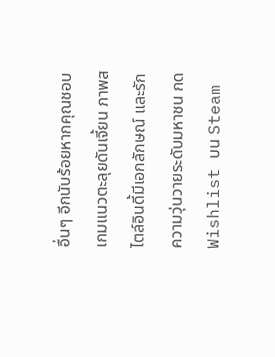อื่นๆ อีกนับร้อยหากคุณชอบเกมแนวตะลุยดันเจี้ยน ภาพสไตล์อินดี้มีเอกลักษณ์ และรักความวุ่นวายระดับมหาชน กด Wishlist บน Steam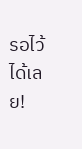รอไว้ได้เลย!